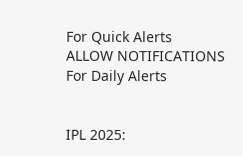For Quick Alerts
ALLOW NOTIFICATIONS
For Daily Alerts


IPL 2025: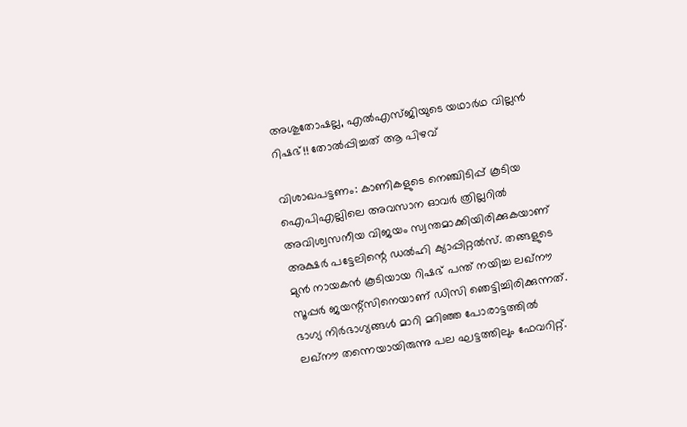അശുതോഷല്ല, എല്‍എസ്ജിയുടെ യഥാര്‍ഥ വില്ലന്‍ റിഷഭ്!! തോല്‍പ്പിച്ചത് ആ പിഴവ്

വിശാഖപട്ടണം: കാണികളുടെ നെഞ്ചിടിപ്പ് കൂടിയ ഐപിഎല്ലിലെ അവസാന ഓവര്‍ ത്രില്ലറില്‍ അവിശ്വസനീയ വിജയം സ്വന്തമാക്കിയിരിക്കുകയാണ് അക്ഷര്‍ പട്ടേലിന്റെ ഡല്‍ഹി ക്യാപ്പിറ്റല്‍സ്. തങ്ങളുടെ മുന്‍ നായകന്‍ കൂടിയായ റിഷഭ് പന്ത് നയിച്ച ലഖ്‌നൗ സൂപ്പര്‍ ജയന്റ്‌സിനെയാണ് ഡിസി ഞെട്ടിച്ചിരിക്കുന്നത്. ഭാഗ്യ നിര്‍ഭാഗ്യങ്ങള്‍ മാറി മറിഞ്ഞ പോരാട്ടത്തില്‍ ലഖ്‌നൗ തന്നെയായിരുന്നു പല ഘട്ടത്തിലും ഫേവറിറ്റ്.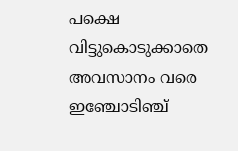പക്ഷെ വിട്ടുകൊടുക്കാതെ അവസാനം വരെ ഇഞ്ചോടിഞ്ച്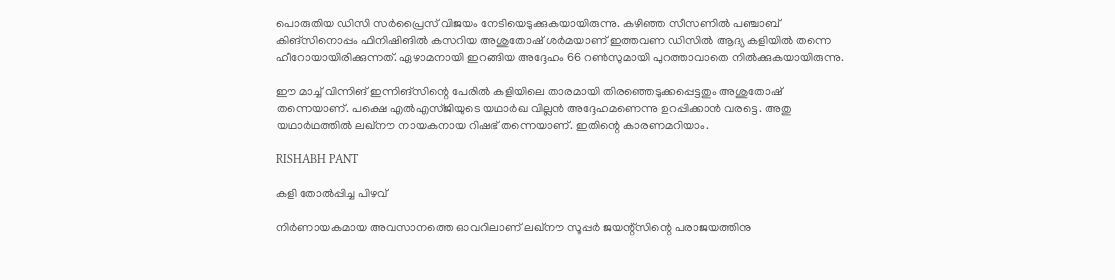പൊരുതിയ ഡിസി സര്‍പ്രൈസ് വിജയം നേടിയെടുക്കുകയായിരുന്നു. കഴിഞ്ഞ സീസണില്‍ പഞ്ചാബ് കിങ്‌സിനൊപ്പം ഫിനിഷിങില്‍ കസറിയ അശുതോഷ് ശര്‍മയാണ് ഇത്തവണ ഡിസില്‍ ആദ്യ കളിയില്‍ തന്നെ ഹീറോയായിരിക്കുന്നത്. ഏഴാമനായി ഇറങ്ങിയ അദ്ദേഹം 66 റണ്‍സുമായി പുറത്താവാതെ നില്‍ക്കുകയായിരുന്നു.

ഈ മാച്ച് വിന്നിങ് ഇന്നിങ്‌സിന്റെ പേരില്‍ കളിയിലെ താരമായി തിരഞ്ഞെടുക്കപ്പെട്ടതും അശുതോഷ് തന്നെയാണ്. പക്ഷെ എല്‍എസ്ജിയുടെ യഥാര്‍ഖ വില്ലന്‍ അദ്ദേഹമണെന്നു ഉറപ്പിക്കാന്‍ വരട്ടെ. അതു യഥാര്‍ഥത്തില്‍ ലഖ്‌നൗ നായകനായ റിഷഭ് തന്നെയാണ്. ഇതിന്റെ കാരണമറിയാം.

RISHABH PANT

കളി തോല്‍പ്പിച്ച പിഴവ്

നിര്‍ണായകമായ അവസാനത്തെ ഓവറിലാണ് ലഖ്‌നൗ സൂപ്പര്‍ ജയന്റ്‌സിന്റെ പരാജയത്തിനു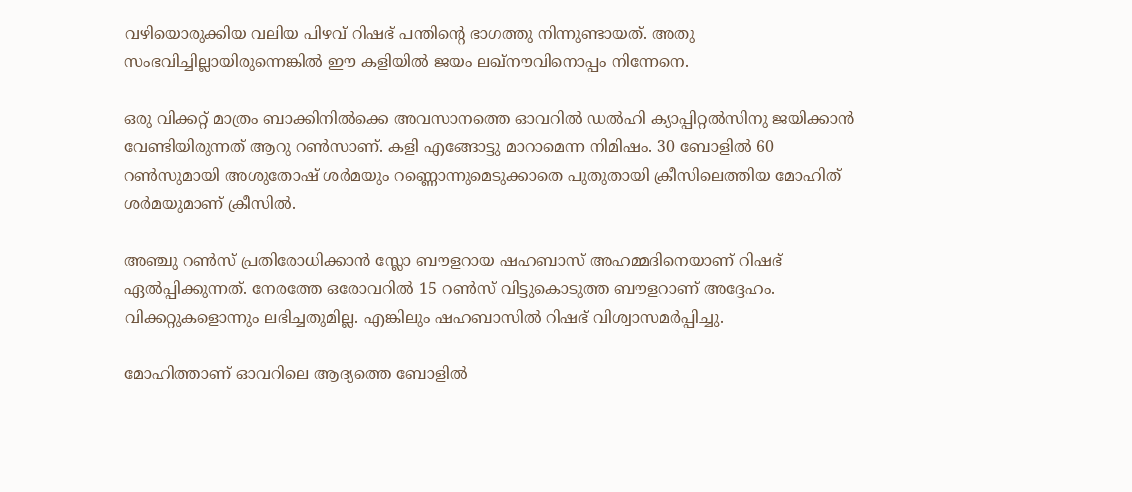വഴിയൊരുക്കിയ വലിയ പിഴവ് റിഷഭ് പന്തിന്റെ ഭാഗത്തു നിന്നുണ്ടായത്. അതു സംഭവിച്ചില്ലായിരുന്നെങ്കില്‍ ഈ കളിയില്‍ ജയം ലഖ്‌നൗവിനൊപ്പം നിന്നേനെ.

ഒരു വിക്കറ്റ് മാത്രം ബാക്കിനില്‍ക്കെ അവസാനത്തെ ഓവറില്‍ ഡല്‍ഹി ക്യാപ്പിറ്റല്‍സിനു ജയിക്കാന്‍ വേണ്ടിയിരുന്നത് ആറു റണ്‍സാണ്. കളി എങ്ങോട്ടു മാറാമെന്ന നിമിഷം. 30 ബോളില്‍ 60 റണ്‍സുമായി അശുതോഷ് ശര്‍മയും റണ്ണൊന്നുമെടുക്കാതെ പുതുതായി ക്രീസിലെത്തിയ മോഹിത് ശര്‍മയുമാണ് ക്രീസില്‍.

അഞ്ചു റണ്‍സ് പ്രതിരോധിക്കാന്‍ സ്ലോ ബൗളറായ ഷഹബാസ് അഹമ്മദിനെയാണ് റിഷഭ് ഏല്‍പ്പിക്കുന്നത്. നേരത്തേ ഒരോവറില്‍ 15 റണ്‍സ് വിട്ടുകൊടുത്ത ബൗളറാണ് അദ്ദേഹം. വിക്കറ്റുകളൊന്നും ലഭിച്ചതുമില്ല. എങ്കിലും ഷഹബാസില്‍ റിഷഭ് വിശ്വാസമര്‍പ്പിച്ചു.

മോഹിത്താണ് ഓവറിലെ ആദ്യത്തെ ബോളില്‍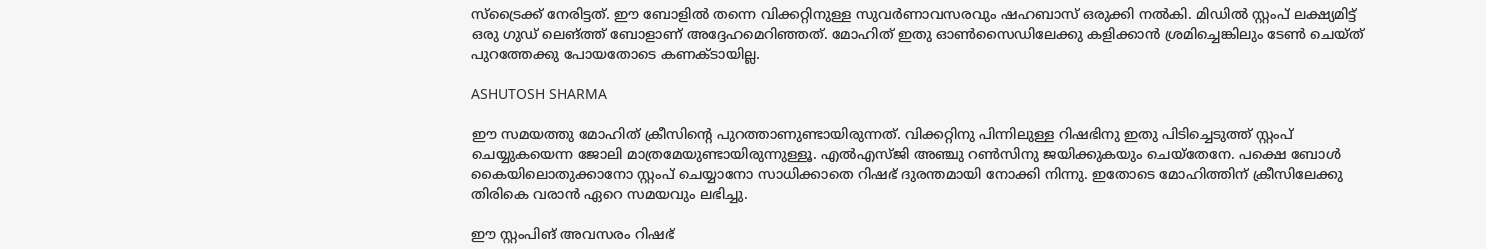സ്‌ട്രൈക്ക് നേരിട്ടത്. ഈ ബോളില്‍ തന്നെ വിക്കറ്റിനുള്ള സുവര്‍ണാവസരവും ഷഹബാസ് ഒരുക്കി നല്‍കി. മിഡില്‍ സ്റ്റംപ് ലക്ഷ്യമിട്ട് ഒരു ഗുഡ് ലെങ്ത്ത് ബോളാണ് അദ്ദേഹമെറിഞ്ഞത്. മോഹിത് ഇതു ഓണ്‍സൈഡിലേക്കു കളിക്കാന്‍ ശ്രമിച്ചെങ്കിലും ടേണ്‍ ചെയ്ത് പുറത്തേക്കു പോയതോടെ കണക്ടായില്ല.

ASHUTOSH SHARMA

ഈ സമയത്തു മോഹിത് ക്രീസിന്റെ പുറത്താണുണ്ടായിരുന്നത്. വിക്കറ്റിനു പിന്നിലുള്ള റിഷഭിനു ഇതു പിടിച്ചെടുത്ത് സ്റ്റംപ് ചെയ്യുകയെന്ന ജോലി മാത്രമേയുണ്ടായിരുന്നുള്ളൂ. എല്‍എസ്ജി അഞ്ചു റണ്‍സിനു ജയിക്കുകയും ചെയ്‌തേനേ. പക്ഷെ ബോള്‍ കൈയിലൊതുക്കാനോ സ്റ്റംപ് ചെയ്യാനോ സാധിക്കാതെ റിഷഭ് ദുരന്തമായി നോക്കി നിന്നു. ഇതോടെ മോഹിത്തിന് ക്രീസിലേക്കു തിരികെ വരാന്‍ ഏറെ സമയവും ലഭിച്ചു.

ഈ സ്റ്റംപിങ് അവസരം റിഷഭ്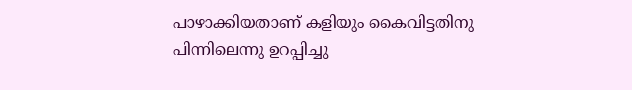പാഴാക്കിയതാണ് കളിയും കൈവിട്ടതിനു പിന്നിലെന്നു ഉറപ്പിച്ചു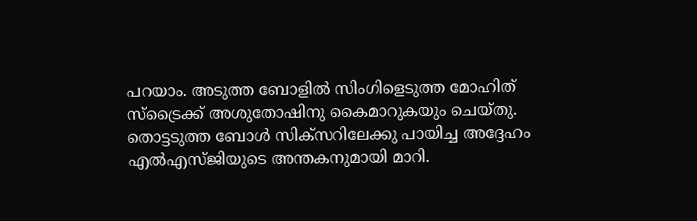പറയാം. അടുത്ത ബോളില്‍ സിംഗിളെടുത്ത മോഹിത് സ്‌ട്രൈക്ക് അശുതോഷിനു കൈമാറുകയും ചെയ്തു. തൊട്ടടുത്ത ബോള്‍ സിക്‌സറിലേക്കു പായിച്ച അദ്ദേഹം എല്‍എസ്ജിയുടെ അന്തകനുമായി മാറി.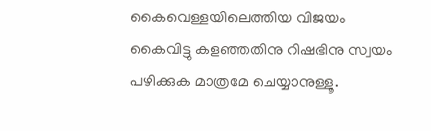കൈവെള്ളയിലെത്തിയ വിജയം കൈവിട്ടു കളഞ്ഞതിനു റിഷഭിനു സ്വയം പഴിക്കുക മാത്രമേ ചെയ്യാനുള്ളൂ.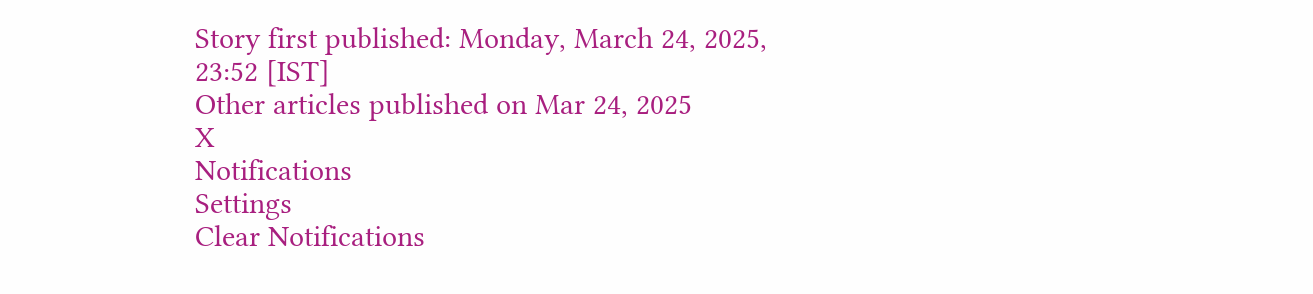Story first published: Monday, March 24, 2025, 23:52 [IST]
Other articles published on Mar 24, 2025
X
Notifications
Settings
Clear Notifications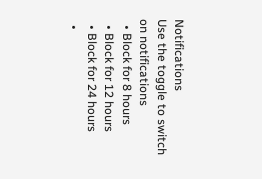Notifications
Use the toggle to switch on notifications
  • Block for 8 hours
  • Block for 12 hours
  • Block for 24 hours
  •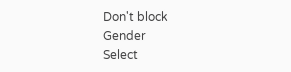Don't block
Gender
Select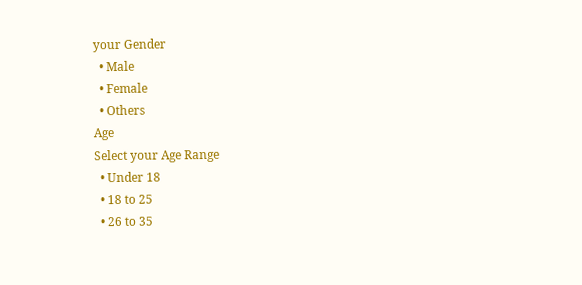your Gender
  • Male
  • Female
  • Others
Age
Select your Age Range
  • Under 18
  • 18 to 25
  • 26 to 35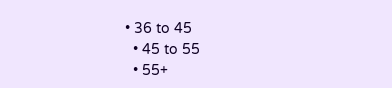• 36 to 45
  • 45 to 55
  • 55+